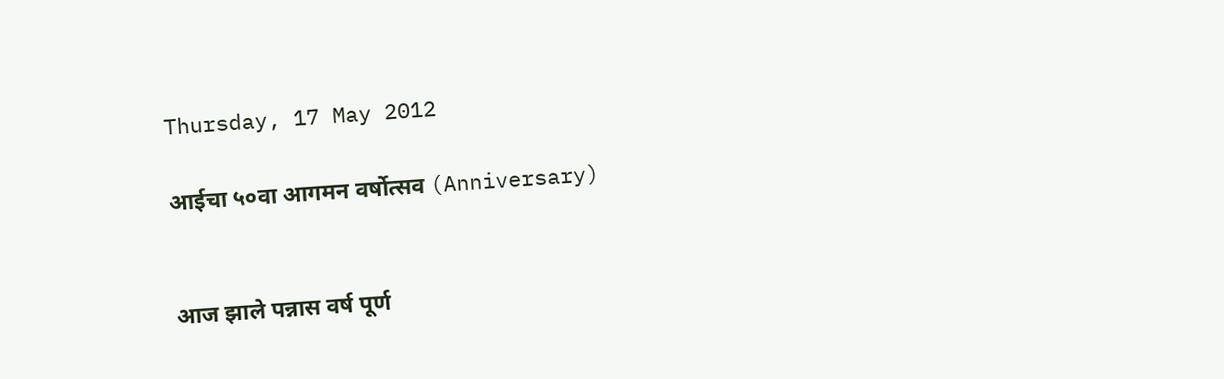Thursday, 17 May 2012

आईचा ५०वा आगमन वर्षोत्सव (Anniversary)


आज झाले पन्नास वर्ष पूर्ण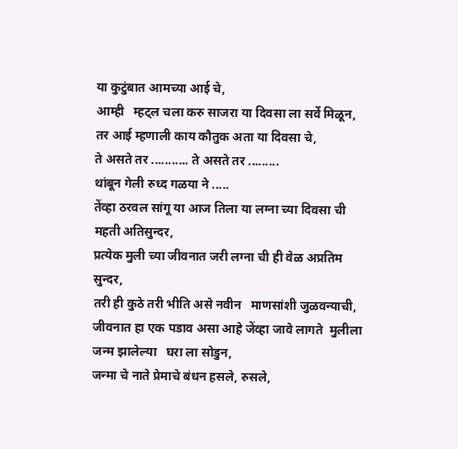या कुटुंबात आमच्या आई चे,
आम्ही   म्हट्ल चला करु साजरा या दिवसा ला सर्वे मिळून,
तर आई म्हणाली काय कौतुक अता या दिवसा चे,
ते असते तर ........... ते असते तर .........
थांबून गेली रुध्द गळया ने .....
तेंव्हा ठरवल सांगू या आज तिला या लग्ना च्या दिवसा ची महती अतिसुन्दर,
प्रत्येक मुली च्या जीवनात जरी लग्ना ची ही वेळ अप्रतिम  सुन्दर,
तरी ही कुठे तरी भीति असे नवीन   माणसांशी जुळवन्याची,
जीवनात हा एक पडाव असा आहे जेंव्हा जावे लागते  मुलीला जन्म झालेल्या   घरा ला सोडुन,
जन्मा चे नाते प्रेमाचे बंधन हसले, रुसले,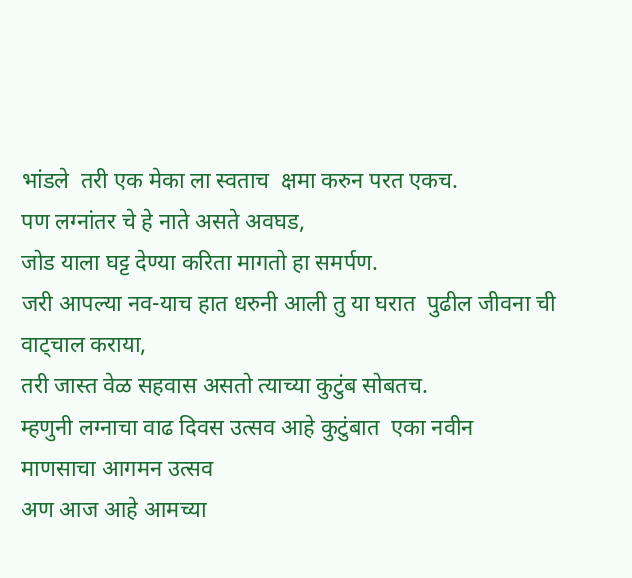भांडले  तरी एक मेका ला स्वताच  क्षमा करुन परत एकच.
पण लग्नांतर चे हे नाते असते अवघड,
जोड याला घट्ट देण्या करिता मागतो हा समर्पण.
जरी आपल्या नव-याच हात धरुनी आली तु या घरात  पुढील जीवना ची वाट्चाल कराया,
तरी जास्त वेळ सहवास असतो त्याच्या कुटुंब सोबतच.
म्हणुनी लग्नाचा वाढ दिवस उत्सव आहे कुटुंबात  एका नवीन
माणसाचा आगमन उत्सव
अण आज आहे आमच्या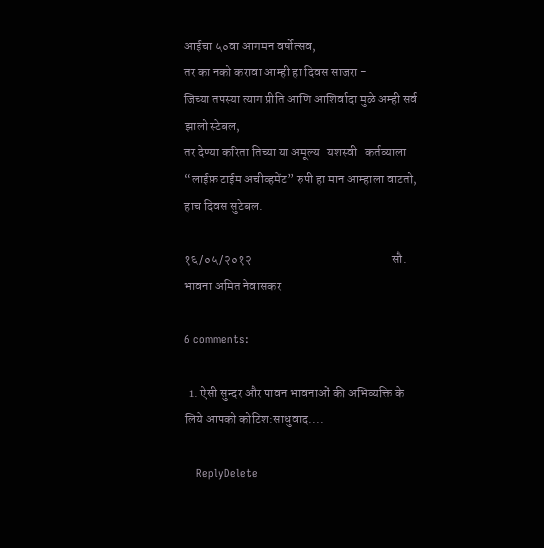आईचा ५०वा आगमन वर्षोत्सव,
तर का नको करावा आम्ही हा दिवस साजरा -
जिच्या तपस्या त्याग प्रीति आणि आशिर्वादा मुळे अम्ही सर्व झालो स्टेबल,
तर देण्या करिता तिच्या या अमूल्य   यशस्वी   कर्तव्याला “लाईफ़ टाईम अचीव्हमेंट” रुपी हा मान आम्हाला वाटतो, हाच दिवस सुटेबल.

१६/०५/२०१२                                                       सौ. भावना अमित नेवासकर

6 comments:

  1. ऐसी सुन्दर और पावन भावनाओं की अभिव्यक्ति के लिये आपको कोटिश:साधुवाद....

    ReplyDelete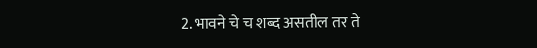2. भावने चे च शब्द असतील तर ते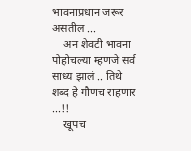भावनाप्रधान जरूर असतील ...
    अन शेवटी भावना पोहोचल्या म्हणजे सर्व साध्य झालं .. तिथे शब्द हे गौणच राहणार ...!!
    खूपच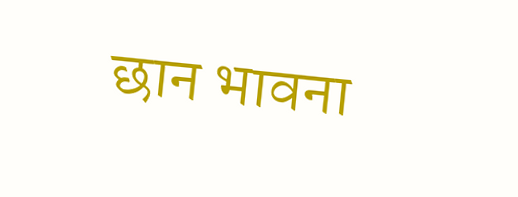छान भावना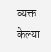व्यक्त केल्या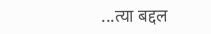...त्या बद्दल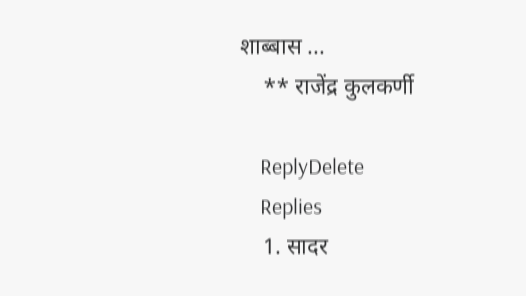शाब्बास ...
    ** राजेंद्र कुलकर्णी

    ReplyDelete
    Replies
    1. सादर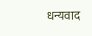धन्यवाद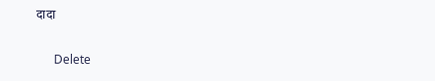दादा

      Delete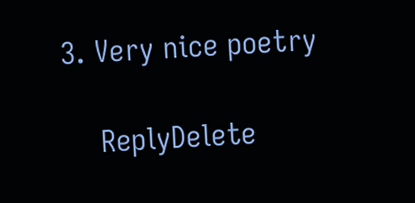3. Very nice poetry

    ReplyDelete